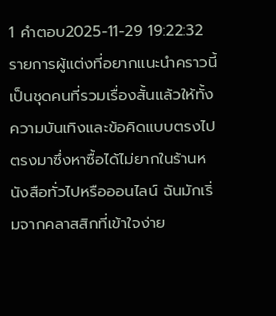1 คำตอบ2025-11-29 19:22:32
รายการผู้แต่งที่อยากแนะนำคราวนี้เป็นชุดคนที่รวมเรื่องสั้นแล้วให้ทั้งความบันเทิงและข้อคิดแบบตรงไปตรงมาซึ่งหาซื้อได้ไม่ยากในร้านหนังสือทั่วไปหรือออนไลน์ ฉันมักเริ่มจากคลาสสิกที่เข้าใจง่าย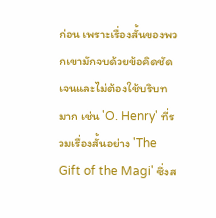ก่อน เพราะเรื่องสั้นของพวกเขามักจบด้วยข้อคิดชัดเจนและไม่ต้องใช้บริบทมาก เช่น 'O. Henry' ที่รวมเรื่องสั้นอย่าง 'The Gift of the Magi' ซึ่งส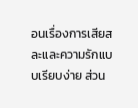อนเรื่องการเสียสละและความรักแบบเรียบง่าย ส่วน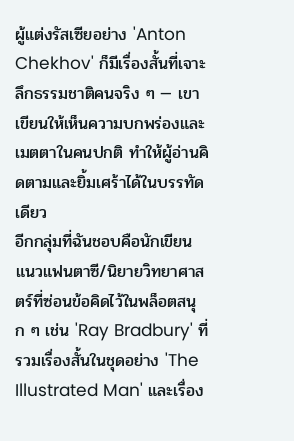ผู้แต่งรัสเซียอย่าง 'Anton Chekhov' ก็มีเรื่องสั้นที่เจาะลึกธรรมชาติคนจริง ๆ — เขาเขียนให้เห็นความบกพร่องและเมตตาในคนปกติ ทำให้ผู้อ่านคิดตามและยิ้มเศร้าได้ในบรรทัดเดียว
อีกกลุ่มที่ฉันชอบคือนักเขียนแนวแฟนตาซี/นิยายวิทยาศาสตร์ที่ซ่อนข้อคิดไว้ในพล็อตสนุก ๆ เช่น 'Ray Bradbury' ที่รวมเรื่องสั้นในชุดอย่าง 'The Illustrated Man' และเรื่อง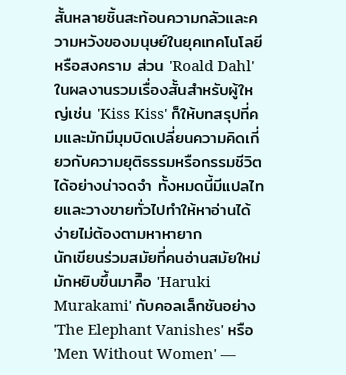สั้นหลายชิ้นสะท้อนความกลัวและความหวังของมนุษย์ในยุคเทคโนโลยีหรือสงคราม ส่วน 'Roald Dahl' ในผลงานรวมเรื่องสั้นสำหรับผู้ใหญ่เช่น 'Kiss Kiss' ก็ให้บทสรุปที่คมและมักมีมุมบิดเปลี่ยนความคิดเกี่ยวกับความยุติธรรมหรือกรรมชีวิตได้อย่างน่าจดจำ ทั้งหมดนี้มีแปลไทยและวางขายทั่วไปทำให้หาอ่านได้ง่ายไม่ต้องตามหาหายาก
นักเขียนร่วมสมัยที่คนอ่านสมัยใหม่มักหยิบขึ้นมาคืิอ 'Haruki Murakami' กับคอลเล็กชันอย่าง 'The Elephant Vanishes' หรือ 'Men Without Women' —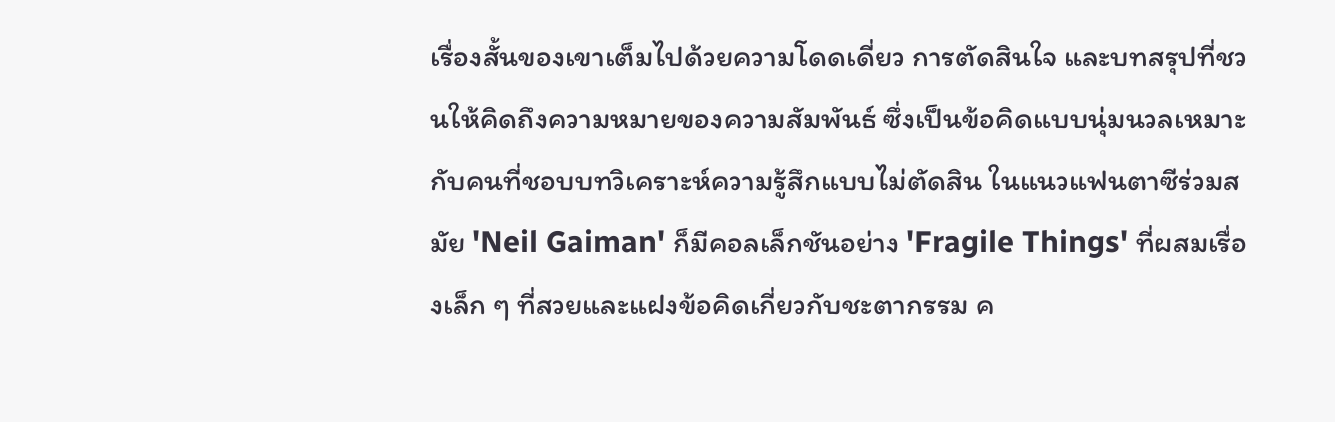เรื่องสั้นของเขาเต็มไปด้วยความโดดเดี่ยว การตัดสินใจ และบทสรุปที่ชวนให้คิดถึงความหมายของความสัมพันธ์ ซึ่งเป็นข้อคิดแบบนุ่มนวลเหมาะกับคนที่ชอบบทวิเคราะห์ความรู้สึกแบบไม่ตัดสิน ในแนวแฟนตาซีร่วมสมัย 'Neil Gaiman' ก็มีคอลเล็กชันอย่าง 'Fragile Things' ที่ผสมเรื่องเล็ก ๆ ที่สวยและแฝงข้อคิดเกี่ยวกับชะตากรรม ค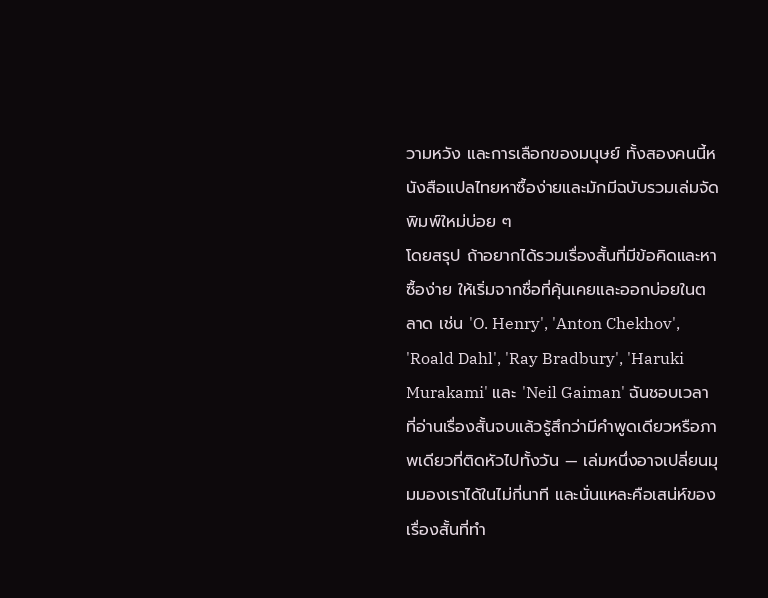วามหวัง และการเลือกของมนุษย์ ทั้งสองคนนี้หนังสือแปลไทยหาซื้อง่ายและมักมีฉบับรวมเล่มจัดพิมพ์ใหม่บ่อย ๆ
โดยสรุป ถ้าอยากได้รวมเรื่องสั้นที่มีข้อคิดและหาซื้อง่าย ให้เริ่มจากชื่อที่คุ้นเคยและออกบ่อยในตลาด เช่น 'O. Henry', 'Anton Chekhov', 'Roald Dahl', 'Ray Bradbury', 'Haruki Murakami' และ 'Neil Gaiman' ฉันชอบเวลาที่อ่านเรื่องสั้นจบแล้วรู้สึกว่ามีคำพูดเดียวหรือภาพเดียวที่ติดหัวไปทั้งวัน — เล่มหนึ่งอาจเปลี่ยนมุมมองเราได้ในไม่กี่นาที และนั่นแหละคือเสน่ห์ของเรื่องสั้นที่ทำ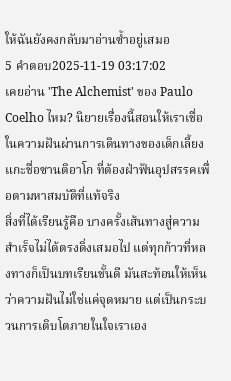ให้ฉันยังคงกลับมาอ่านซ้ำอยู่เสมอ
5 คำตอบ2025-11-19 03:17:02
เคยอ่าน 'The Alchemist' ของ Paulo Coelho ไหม? นิยายเรื่องนี้สอนให้เราเชื่อในความฝันผ่านการเดินทางของเด็กเลี้ยงแกะชื่อซานติอาโก ที่ต้องฝ่าฟันอุปสรรคเพื่อตามหาสมบัติที่แท้จริง
สิ่งที่ได้เรียนรู้คือ บางครั้งเส้นทางสู่ความสำเร็จไม่ได้ตรงดิ่งเสมอไป แต่ทุกก้าวที่หลงทางก็เป็นบทเรียนชั้นดี มันสะท้อนให้เห็นว่าความฝันไม่ใช่แค่จุดหมาย แต่เป็นกระบวนการเติบโตภายในใจเราเอง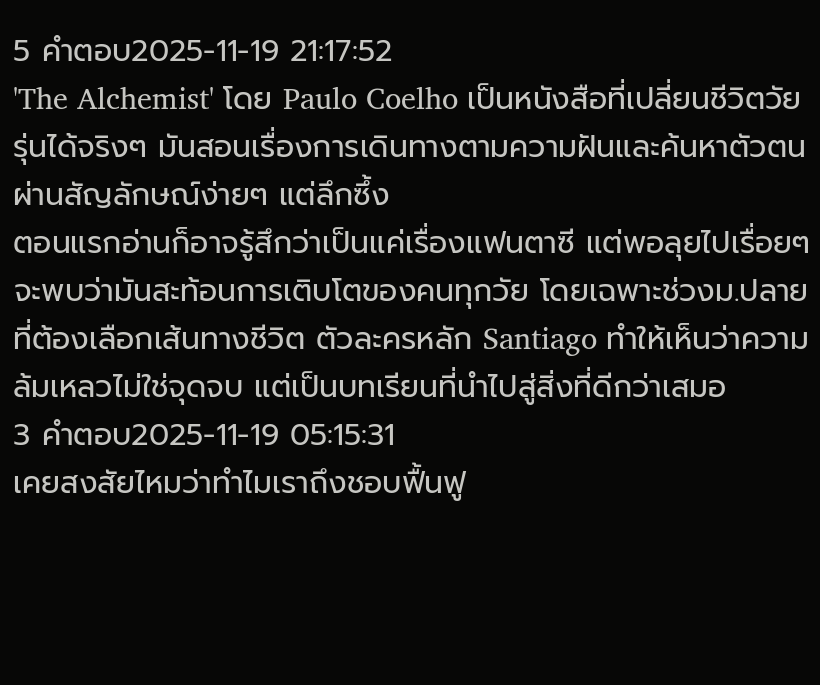5 คำตอบ2025-11-19 21:17:52
'The Alchemist' โดย Paulo Coelho เป็นหนังสือที่เปลี่ยนชีวิตวัยรุ่นได้จริงๆ มันสอนเรื่องการเดินทางตามความฝันและค้นหาตัวตนผ่านสัญลักษณ์ง่ายๆ แต่ลึกซึ้ง
ตอนแรกอ่านก็อาจรู้สึกว่าเป็นแค่เรื่องแฟนตาซี แต่พอลุยไปเรื่อยๆ จะพบว่ามันสะท้อนการเติบโตของคนทุกวัย โดยเฉพาะช่วงม.ปลายที่ต้องเลือกเส้นทางชีวิต ตัวละครหลัก Santiago ทำให้เห็นว่าความล้มเหลวไม่ใช่จุดจบ แต่เป็นบทเรียนที่นำไปสู่สิ่งที่ดีกว่าเสมอ
3 คำตอบ2025-11-19 05:15:31
เคยสงสัยไหมว่าทำไมเราถึงชอบฟื้นฟู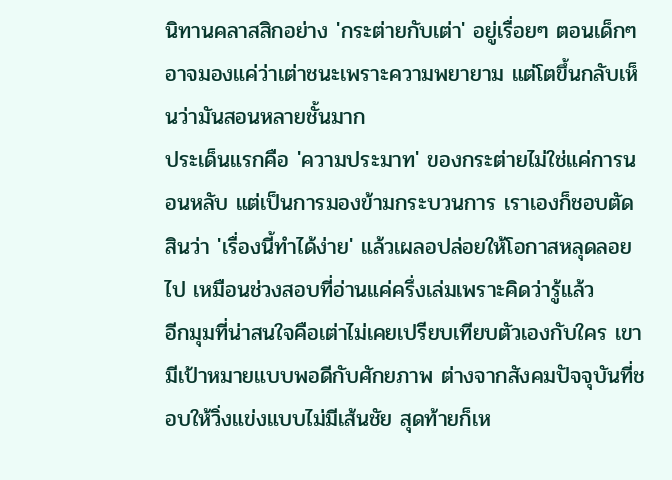นิทานคลาสสิกอย่าง 'กระต่ายกับเต่า' อยู่เรื่อยๆ ตอนเด็กๆ อาจมองแค่ว่าเต่าชนะเพราะความพยายาม แต่โตขึ้นกลับเห็นว่ามันสอนหลายชั้นมาก
ประเด็นแรกคือ 'ความประมาท' ของกระต่ายไม่ใช่แค่การนอนหลับ แต่เป็นการมองข้ามกระบวนการ เราเองก็ชอบตัดสินว่า 'เรื่องนี้ทำได้ง่าย' แล้วเผลอปล่อยให้โอกาสหลุดลอยไป เหมือนช่วงสอบที่อ่านแค่ครึ่งเล่มเพราะคิดว่ารู้แล้ว
อีกมุมที่น่าสนใจคือเต่าไม่เคยเปรียบเทียบตัวเองกับใคร เขามีเป้าหมายแบบพอดีกับศักยภาพ ต่างจากสังคมปัจจุบันที่ชอบให้วิ่งแข่งแบบไม่มีเส้นชัย สุดท้ายก็เห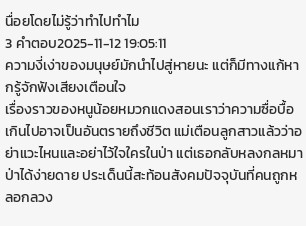นื่อยโดยไม่รู้ว่าทำไปทำไม
3 คำตอบ2025-11-12 19:05:11
ความงี่เง่าของมนุษย์มักนำไปสู่หายนะ แต่ก็มีทางแก้หากรู้จักฟังเสียงเตือนใจ
เรื่องราวของหนูน้อยหมวกแดงสอนเราว่าความซื่อบื้อเกินไปอาจเป็นอันตรายถึงชีวิต แม่เตือนลูกสาวแล้วว่าอย่าแวะไหนและอย่าไว้ใจใครในป่า แต่เธอกลับหลงกลหมาป่าได้ง่ายดาย ประเด็นนี้สะท้อนสังคมปัจจุบันที่คนถูกหลอกลวง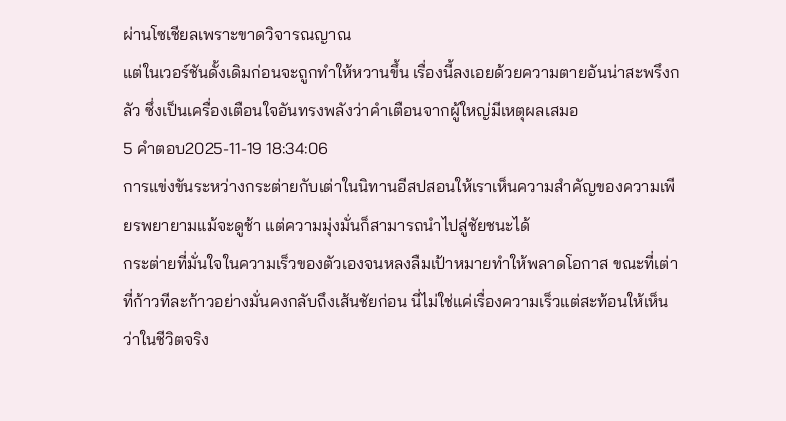ผ่านโซเชียลเพราะขาดวิจารณญาณ
แต่ในเวอร์ชันดั้งเดิมก่อนจะถูกทำให้หวานขึ้น เรื่องนี้ลงเอยด้วยความตายอันน่าสะพรึงกลัว ซึ่งเป็นเครื่องเตือนใจอันทรงพลังว่าคำเตือนจากผู้ใหญ่มีเหตุผลเสมอ
5 คำตอบ2025-11-19 18:34:06
การแข่งขันระหว่างกระต่ายกับเต่าในนิทานอีสปสอนให้เราเห็นความสำคัญของความเพียรพยายามแม้จะดูช้า แต่ความมุ่งมั่นก็สามารถนำไปสู่ชัยชนะได้
กระต่ายที่มั่นใจในความเร็วของตัวเองจนหลงลืมเป้าหมายทำให้พลาดโอกาส ขณะที่เต่าที่ก้าวทีละก้าวอย่างมั่นคงกลับถึงเส้นชัยก่อน นี่ไม่ใช่แค่เรื่องความเร็วแต่สะท้อนให้เห็นว่าในชีวิตจริง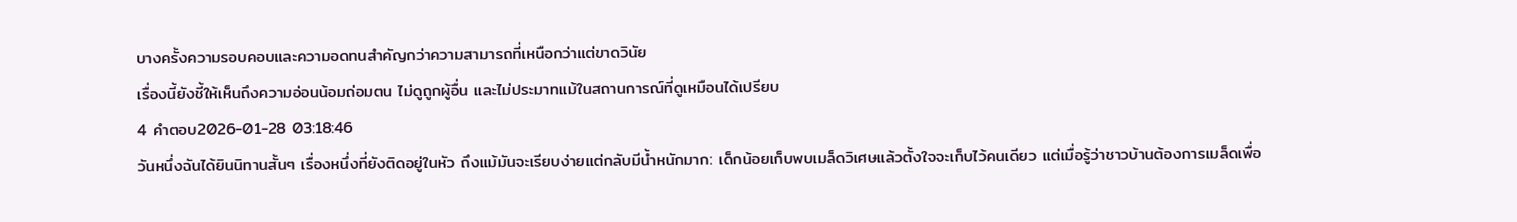บางครั้งความรอบคอบและความอดทนสำคัญกว่าความสามารถที่เหนือกว่าแต่ขาดวินัย
เรื่องนี้ยังชี้ให้เห็นถึงความอ่อนน้อมถ่อมตน ไม่ดูถูกผู้อื่น และไม่ประมาทแม้ในสถานการณ์ที่ดูเหมือนได้เปรียบ
4 คำตอบ2026-01-28 03:18:46
วันหนึ่งฉันได้ยินนิทานสั้นๆ เรื่องหนึ่งที่ยังติดอยู่ในหัว ถึงแม้มันจะเรียบง่ายแต่กลับมีน้ำหนักมาก: เด็กน้อยเก็บพบเมล็ดวิเศษแล้วตั้งใจจะเก็บไว้คนเดียว แต่เมื่อรู้ว่าชาวบ้านต้องการเมล็ดเพื่อ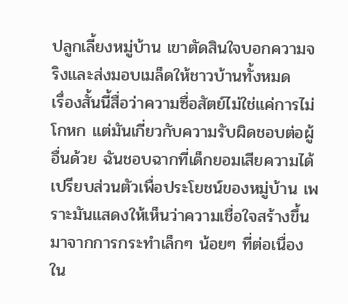ปลูกเลี้ยงหมู่บ้าน เขาตัดสินใจบอกความจริงและส่งมอบเมล็ดให้ชาวบ้านทั้งหมด
เรื่องสั้นนี้สื่อว่าความซื่อสัตย์ไม่ใช่แค่การไม่โกหก แต่มันเกี่ยวกับความรับผิดชอบต่อผู้อื่นด้วย ฉันชอบฉากที่เด็กยอมเสียความได้เปรียบส่วนตัวเพื่อประโยชน์ของหมู่บ้าน เพราะมันแสดงให้เห็นว่าความเชื่อใจสร้างขึ้นมาจากการกระทำเล็กๆ น้อยๆ ที่ต่อเนื่อง ใน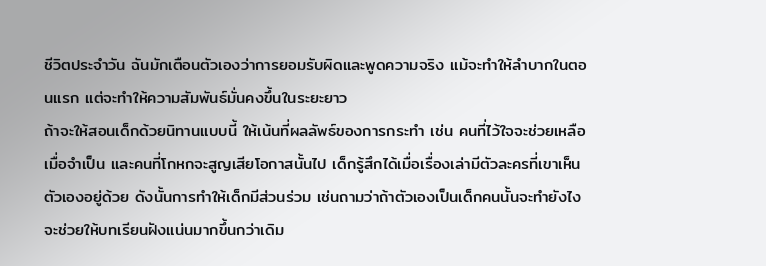ชีวิตประจำวัน ฉันมักเตือนตัวเองว่าการยอมรับผิดและพูดความจริง แม้จะทำให้ลำบากในตอนแรก แต่จะทำให้ความสัมพันธ์มั่นคงขึ้นในระยะยาว
ถ้าจะให้สอนเด็กด้วยนิทานแบบนี้ ให้เน้นที่ผลลัพธ์ของการกระทำ เช่น คนที่ไว้ใจจะช่วยเหลือเมื่อจำเป็น และคนที่โกหกจะสูญเสียโอกาสนั้นไป เด็กรู้สึกได้เมื่อเรื่องเล่ามีตัวละครที่เขาเห็นตัวเองอยู่ด้วย ดังนั้นการทำให้เด็กมีส่วนร่วม เช่นถามว่าถ้าตัวเองเป็นเด็กคนนั้นจะทำยังไง จะช่วยให้บทเรียนฝังแน่นมากขึ้นกว่าเดิม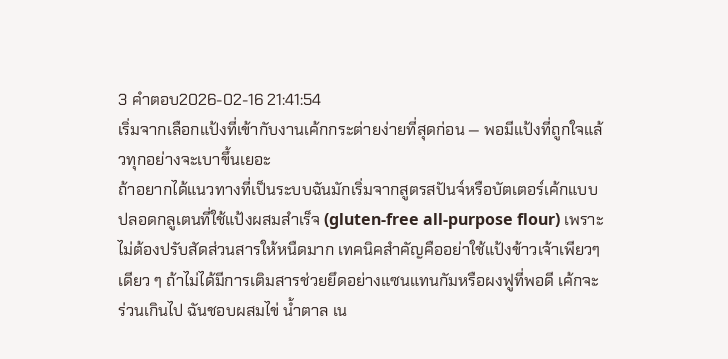3 คำตอบ2026-02-16 21:41:54
เริ่มจากเลือกแป้งที่เข้ากับงานเค้กกระต่ายง่ายที่สุดก่อน — พอมีแป้งที่ถูกใจแล้วทุกอย่างจะเบาขึ้นเยอะ
ถ้าอยากได้แนวทางที่เป็นระบบฉันมักเริ่มจากสูตรสปันจ์หรือบัตเตอร์เค้กแบบปลอดกลูเตนที่ใช้แป้งผสมสำเร็จ (gluten-free all-purpose flour) เพราะไม่ต้องปรับสัดส่วนสารให้หนืดมาก เทคนิคสำคัญคืออย่าใช้แป้งข้าวเจ้าเพียวๆ เดียว ๆ ถ้าไม่ได้มีการเติมสารช่วยยึดอย่างแซนแทนกัมหรือผงฟูที่พอดี เค้กจะร่วนเกินไป ฉันชอบผสมไข่ น้ำตาล เน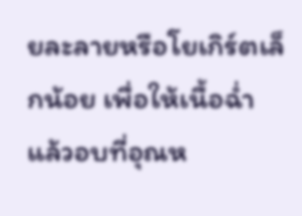ยละลายหรือโยเกิร์ตเล็กน้อย เพื่อให้เนื้อฉ่ำ แล้วอบที่อุณห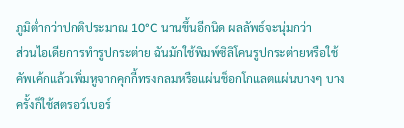ภูมิต่ำกว่าปกติประมาณ 10°C นานขึ้นอีกนิด ผลลัพธ์จะนุ่มกว่า
ส่วนไอเดียการทำรูปกระต่าย ฉันมักใช้พิมพ์ซิลิโคนรูปกระต่ายหรือใช้คัพเค้กแล้วเพิ่มหูจากคุกกี้ทรงกลมหรือแผ่นช็อกโกแลตแผ่นบางๆ บางครั้งก็ใช้สตรอว์เบอร์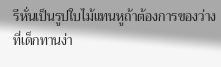รีหั่นเป็นรูปใบไม้แทนหูถ้าต้องการของว่างที่เด็กทานง่า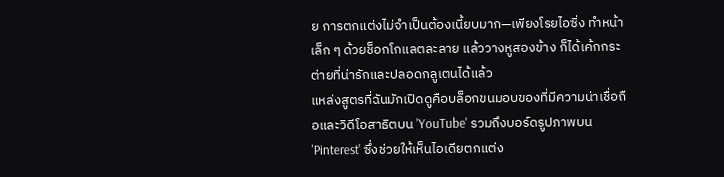ย การตกแต่งไม่จำเป็นต้องเนี้ยบมาก—เพียงโรยไอซิ่ง ทำหน้าเล็ก ๆ ด้วยช็อกโกแลตละลาย แล้ววางหูสองข้าง ก็ได้เค้กกระต่ายที่น่ารักและปลอดกลูเตนได้แล้ว
แหล่งสูตรที่ฉันมักเปิดดูคือบล็อกขนมอบของที่มีความน่าเชื่อถือและวิดีโอสาธิตบน 'YouTube' รวมถึงบอร์ดรูปภาพบน 'Pinterest' ซึ่งช่วยให้เห็นไอเดียตกแต่ง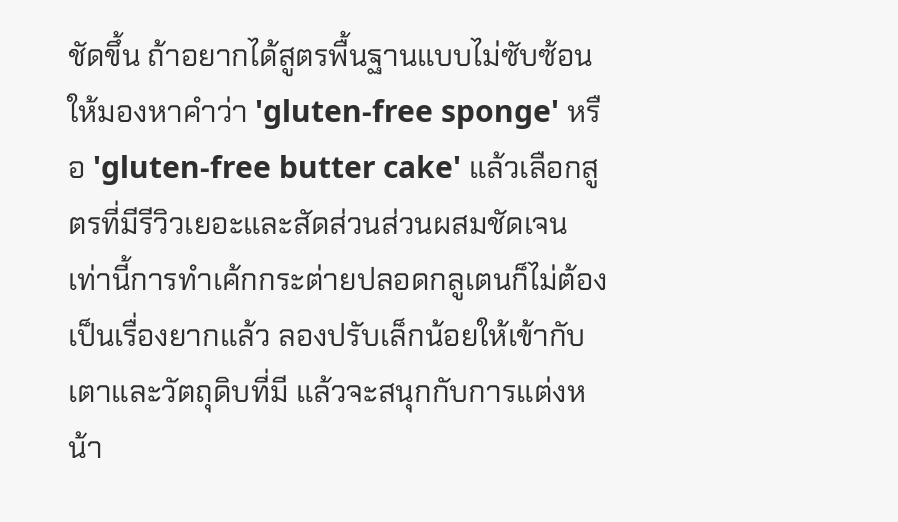ชัดขึ้น ถ้าอยากได้สูตรพื้นฐานแบบไม่ซับซ้อน ให้มองหาคำว่า 'gluten-free sponge' หรือ 'gluten-free butter cake' แล้วเลือกสูตรที่มีรีวิวเยอะและสัดส่วนส่วนผสมชัดเจน เท่านี้การทำเค้กกระต่ายปลอดกลูเตนก็ไม่ต้องเป็นเรื่องยากแล้ว ลองปรับเล็กน้อยให้เข้ากับเตาและวัตถุดิบที่มี แล้วจะสนุกกับการแต่งหน้า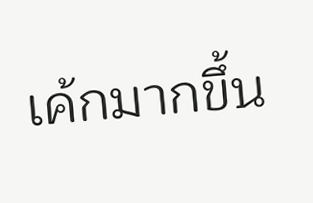เค้กมากขึ้น